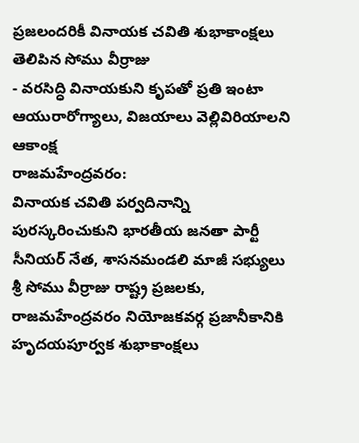ప్రజలందరికీ వినాయక చవితి శుభాకాంక్షలు తెలిపిన సోము వీర్రాజు
- వరసిద్ధి వినాయకుని కృపతో ప్రతి ఇంటా ఆయురారోగ్యాలు, విజయాలు వెల్లివిరియాలని ఆకాంక్ష
రాజమహేంద్రవరం:
వినాయక చవితి పర్వదినాన్ని పురస్కరించుకుని భారతీయ జనతా పార్టీ సీనియర్ నేత, శాసనమండలి మాజీ సభ్యులు శ్రీ సోము వీర్రాజు రాష్ట్ర ప్రజలకు, రాజమహేంద్రవరం నియోజకవర్గ ప్రజానీకానికి హృదయపూర్వక శుభాకాంక్షలు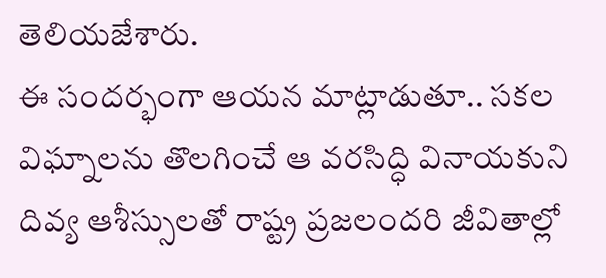తెలియజేశారు.
ఈ సందర్భంగా ఆయన మాట్లాడుతూ.. సకల విఘ్నాలను తొలగించే ఆ వరసిద్ధి వినాయకుని దివ్య ఆశీస్సులతో రాష్ట్ర ప్రజలందరి జీవితాల్లో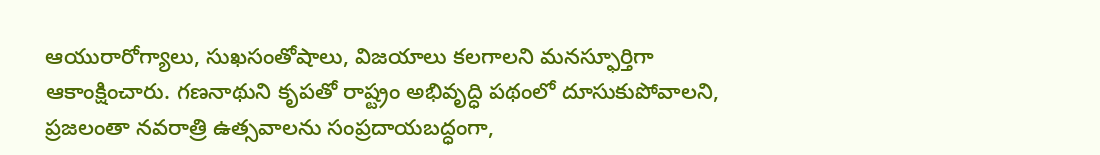ఆయురారోగ్యాలు, సుఖసంతోషాలు, విజయాలు కలగాలని మనస్ఫూర్తిగా ఆకాంక్షించారు. గణనాథుని కృపతో రాష్ట్రం అభివృద్ధి పథంలో దూసుకుపోవాలని, ప్రజలంతా నవరాత్రి ఉత్సవాలను సంప్రదాయబద్ధంగా,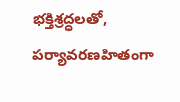భక్తిశ్రద్ధలతో, పర్యావరణహితంగా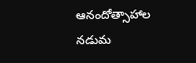ఆనందోత్సాహాల నడుమ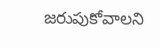జరుపుకోవాలని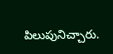పిలుపునిచ్చారు.